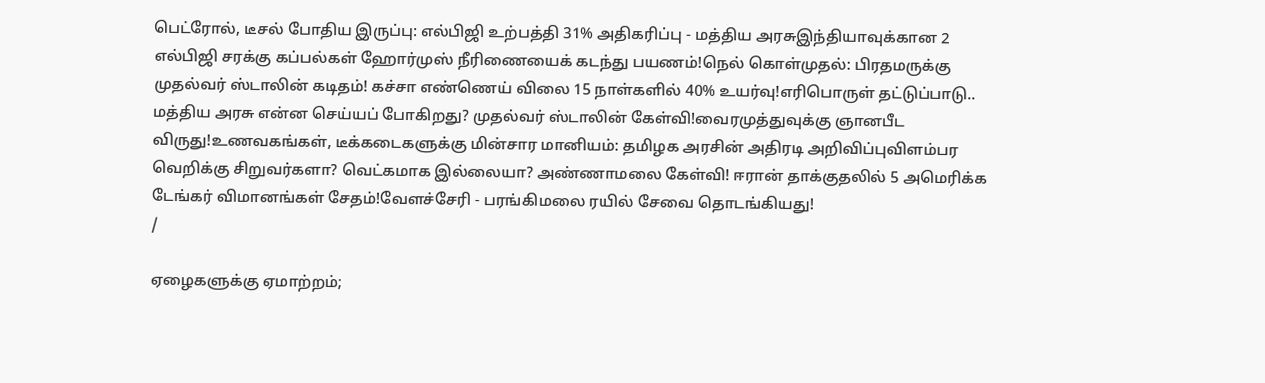பெட்ரோல், டீசல் போதிய இருப்பு: எல்பிஜி உற்பத்தி 31% அதிகரிப்பு - மத்திய அரசுஇந்தியாவுக்கான 2 எல்பிஜி சரக்கு கப்பல்கள் ஹோர்முஸ் நீரிணையைக் கடந்து பயணம்!நெல் கொள்முதல்: பிரதமருக்கு முதல்வர் ஸ்டாலின் கடிதம்! கச்சா எண்ணெய் விலை 15 நாள்களில் 40% உயர்வு!எரிபொருள் தட்டுப்பாடு.. மத்திய அரசு என்ன செய்யப் போகிறது? முதல்வர் ஸ்டாலின் கேள்வி!வைரமுத்துவுக்கு ஞானபீட விருது!உணவகங்கள், டீக்கடைகளுக்கு மின்சார மானியம்: தமிழக அரசின் அதிரடி அறிவிப்புவிளம்பர வெறிக்கு சிறுவர்களா? வெட்கமாக இல்லையா? அண்ணாமலை கேள்வி! ஈரான் தாக்குதலில் 5 அமெரிக்க டேங்கர் விமானங்கள் சேதம்!வேளச்சேரி - பரங்கிமலை ரயில் சேவை தொடங்கியது!
/

ஏழைகளுக்கு ஏமாற்றம்;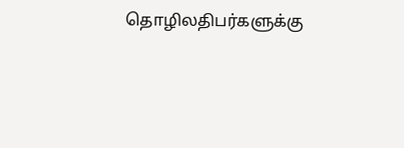தொழிலதிபர்களுக்கு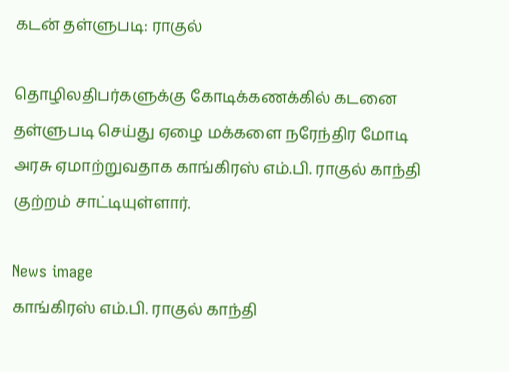கடன் தள்ளுபடி: ராகுல்

தொழிலதிபர்களுக்கு கோடிக்கணக்கில் கடனை தள்ளுபடி செய்து ஏழை மக்களை நரேந்திர மோடி அரசு ஏமாற்றுவதாக காங்கிரஸ் எம்.பி. ராகுல் காந்தி குற்றம் சாட்டியுள்ளார்.

News image
காங்கிரஸ் எம்.பி. ராகுல் காந்தி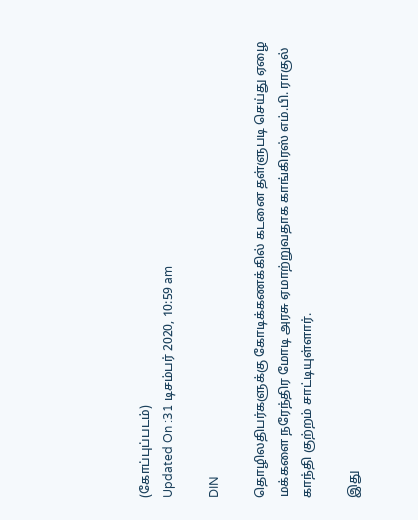(கோப்புப்படம்)
Updated On :31 டிசம்பர் 2020, 10:59 am

DIN

தொழிலதிபர்களுக்கு கோடிக்கணக்கில் கடனை தள்ளுபடி செய்து ஏழை மக்களை நரேந்திர மோடி அரசு ஏமாற்றுவதாக காங்கிரஸ் எம்.பி. ராகுல் காந்தி குற்றம் சாட்டியுள்ளார்.

இது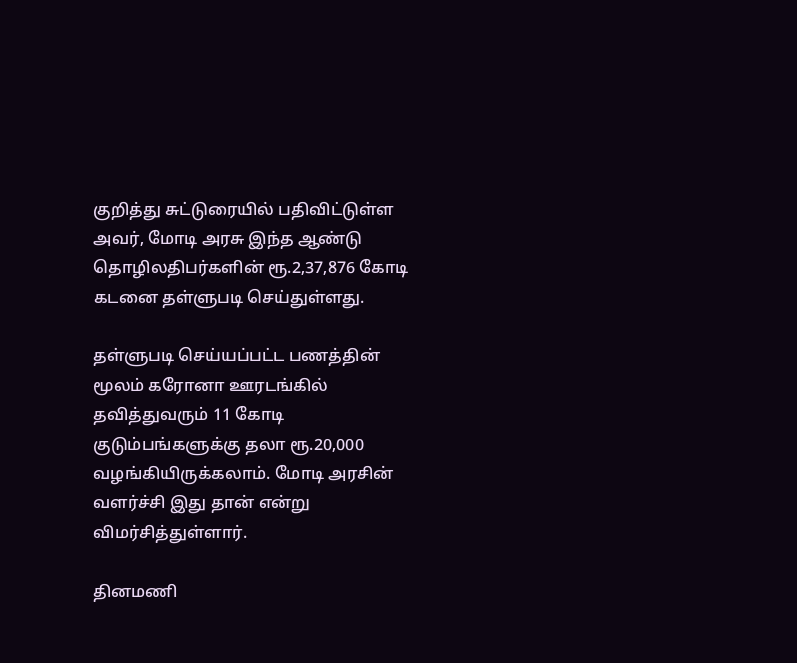குறித்து சுட்டுரையில் பதிவிட்டுள்ள அவர், மோடி அரசு இந்த ஆண்டு தொழிலதிபர்களின் ரூ.2,37,876 கோடி கடனை தள்ளுபடி செய்துள்ளது.

தள்ளுபடி செய்யப்பட்ட பணத்தின் மூலம் கரோனா ஊரடங்கில் தவித்துவரும் 11 கோடி குடும்பங்களுக்கு தலா ரூ.20,000 வழங்கியிருக்கலாம். மோடி அரசின் வளர்ச்சி இது தான் என்று விமர்சித்துள்ளார்.

தினமணி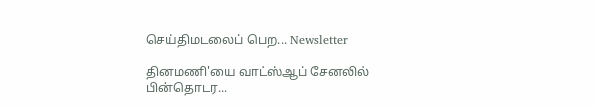செய்திமடலைப் பெற... Newsletter

தினமணி'யை வாட்ஸ்ஆப் சேனலில் பின்தொடர...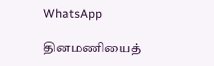WhatsApp

தினமணியைத்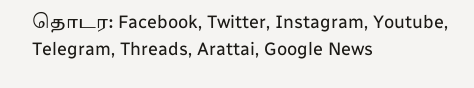தொடர: Facebook, Twitter, Instagram, Youtube, Telegram, Threads, Arattai, Google News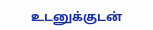உடனுக்குடன்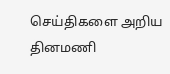செய்திகளை அறிய தினமணி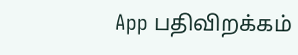App பதிவிறக்கம்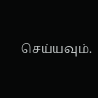செய்யவும்.